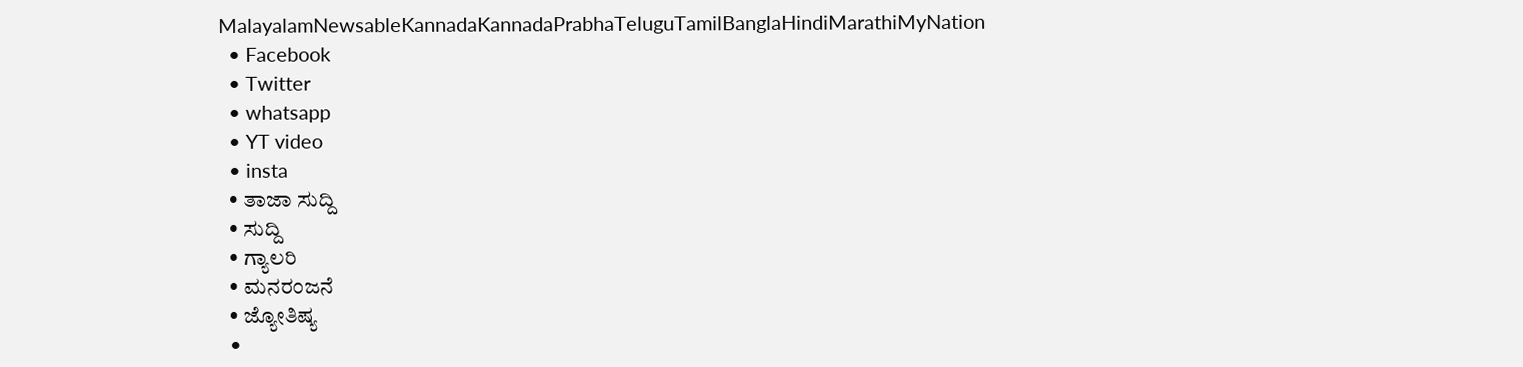MalayalamNewsableKannadaKannadaPrabhaTeluguTamilBanglaHindiMarathiMyNation
  • Facebook
  • Twitter
  • whatsapp
  • YT video
  • insta
  • ತಾಜಾ ಸುದ್ದಿ
  • ಸುದ್ದಿ
  • ಗ್ಯಾಲರಿ
  • ಮನರಂಜನೆ
  • ಜ್ಯೋತಿಷ್ಯ
  •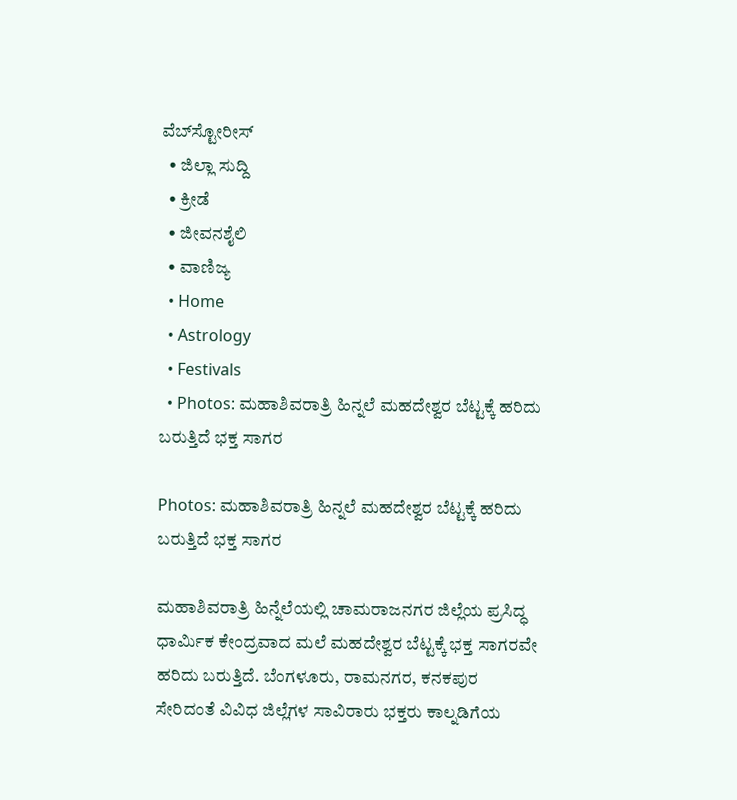ವೆಬ್‌ಸ್ಟೋರೀಸ್
  • ಜಿಲ್ಲಾ ಸುದ್ದಿ
  • ಕ್ರೀಡೆ
  • ಜೀವನಶೈಲಿ
  • ವಾಣಿಜ್ಯ
  • Home
  • Astrology
  • Festivals
  • Photos: ಮಹಾಶಿವರಾತ್ರಿ ಹಿನ್ನಲೆ ಮಹದೇಶ್ವರ ಬೆಟ್ಟಕ್ಕೆ ಹರಿದು ಬರುತ್ತಿದೆ ಭಕ್ತ ಸಾಗರ

Photos: ಮಹಾಶಿವರಾತ್ರಿ ಹಿನ್ನಲೆ ಮಹದೇಶ್ವರ ಬೆಟ್ಟಕ್ಕೆ ಹರಿದು ಬರುತ್ತಿದೆ ಭಕ್ತ ಸಾಗರ

ಮಹಾಶಿವರಾತ್ರಿ ಹಿನ್ನೆಲೆಯಲ್ಲಿ ಚಾಮರಾಜನಗರ ಜಿಲ್ಲೆಯ ಪ್ರಸಿದ್ಧ ಧಾರ್ಮಿಕ ಕೇಂದ್ರವಾದ ಮಲೆ ಮಹದೇಶ್ವರ ಬೆಟ್ಟಕ್ಕೆ ಭಕ್ತ ಸಾಗರವೇ ಹರಿದು ಬರುತ್ತಿದೆ. ಬೆಂಗಳೂರು, ರಾಮನಗರ, ಕನಕಪುರ ಸೇರಿದಂತೆ ವಿವಿಧ ಜಿಲ್ಲೆಗಳ ಸಾವಿರಾರು ಭಕ್ತರು ಕಾಲ್ನಡಿಗೆಯ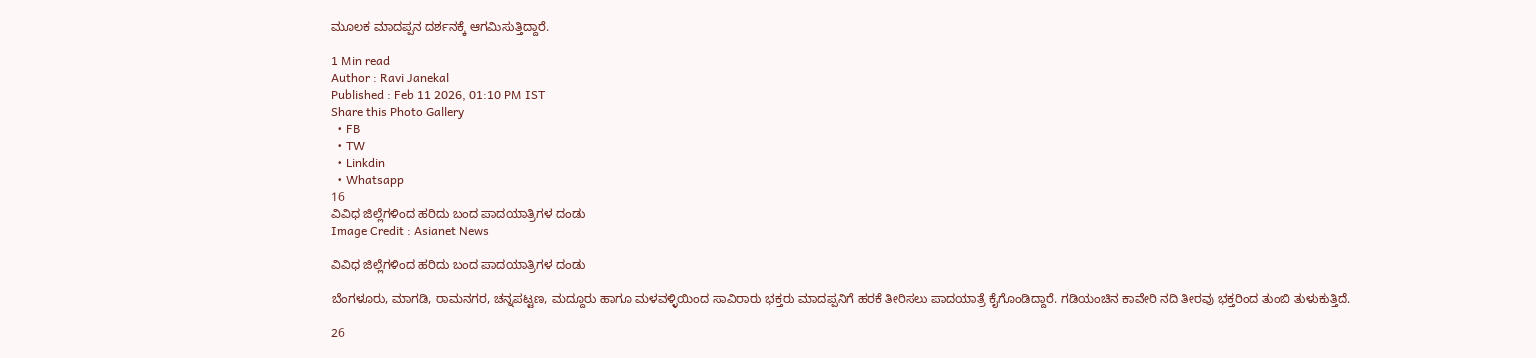ಮೂಲಕ ಮಾದಪ್ಪನ ದರ್ಶನಕ್ಕೆ ಆಗಮಿಸುತ್ತಿದ್ದಾರೆ.

1 Min read
Author : Ravi Janekal
Published : Feb 11 2026, 01:10 PM IST
Share this Photo Gallery
  • FB
  • TW
  • Linkdin
  • Whatsapp
16
ವಿವಿಧ ಜಿಲ್ಲೆಗಳಿಂದ ಹರಿದು ಬಂದ ಪಾದಯಾತ್ರಿಗಳ ದಂಡು
Image Credit : Asianet News

ವಿವಿಧ ಜಿಲ್ಲೆಗಳಿಂದ ಹರಿದು ಬಂದ ಪಾದಯಾತ್ರಿಗಳ ದಂಡು

ಬೆಂಗಳೂರು, ಮಾಗಡಿ, ರಾಮನಗರ, ಚನ್ನಪಟ್ಟಣ, ಮದ್ದೂರು ಹಾಗೂ ಮಳವಳ್ಳಿಯಿಂದ ಸಾವಿರಾರು ಭಕ್ತರು ಮಾದಪ್ಪನಿಗೆ ಹರಕೆ ತೀರಿಸಲು ಪಾದಯಾತ್ರೆ ಕೈಗೊಂಡಿದ್ದಾರೆ. ಗಡಿಯಂಚಿನ ಕಾವೇರಿ ನದಿ ತೀರವು ಭಕ್ತರಿಂದ ತುಂಬಿ ತುಳುಕುತ್ತಿದೆ.

26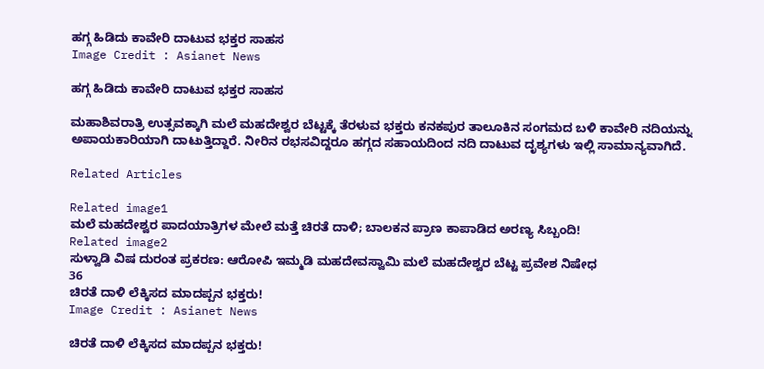ಹಗ್ಗ ಹಿಡಿದು ಕಾವೇರಿ ದಾಟುವ ಭಕ್ತರ ಸಾಹಸ
Image Credit : Asianet News

ಹಗ್ಗ ಹಿಡಿದು ಕಾವೇರಿ ದಾಟುವ ಭಕ್ತರ ಸಾಹಸ

ಮಹಾಶಿವರಾತ್ರಿ ಉತ್ಸವಕ್ಕಾಗಿ ಮಲೆ ಮಹದೇಶ್ವರ ಬೆಟ್ಟಕ್ಕೆ ತೆರಳುವ ಭಕ್ತರು ಕನಕಪುರ ತಾಲೂಕಿನ ಸಂಗಮದ ಬಳಿ ಕಾವೇರಿ ನದಿಯನ್ನು ಅಪಾಯಕಾರಿಯಾಗಿ ದಾಟುತ್ತಿದ್ದಾರೆ. ನೀರಿನ ರಭಸವಿದ್ದರೂ ಹಗ್ಗದ ಸಹಾಯದಿಂದ ನದಿ ದಾಟುವ ದೃಶ್ಯಗಳು ಇಲ್ಲಿ ಸಾಮಾನ್ಯವಾಗಿದೆ.

Related Articles

Related image1
ಮಲೆ ಮಹದೇಶ್ವರ ಪಾದಯಾತ್ರಿಗಳ ಮೇಲೆ ಮತ್ತೆ ಚಿರತೆ ದಾಳಿ; ಬಾಲಕನ ಪ್ರಾಣ ಕಾಪಾಡಿದ ಅರಣ್ಯ ಸಿಬ್ಬಂದಿ!
Related image2
ಸುಳ್ವಾಡಿ ವಿಷ ದುರಂತ ಪ್ರಕರಣ: ಆರೋಪಿ ಇಮ್ಮಡಿ ಮಹದೇವಸ್ವಾಮಿ‌ ಮಲೆ ಮಹದೇಶ್ವರ ಬೆಟ್ಟ ಪ್ರವೇಶ ನಿಷೇಧ
36
ಚಿರತೆ ದಾಳಿ ಲೆಕ್ಕಿಸದ ಮಾದಪ್ಪನ ಭಕ್ತರು!
Image Credit : Asianet News

ಚಿರತೆ ದಾಳಿ ಲೆಕ್ಕಿಸದ ಮಾದಪ್ಪನ ಭಕ್ತರು!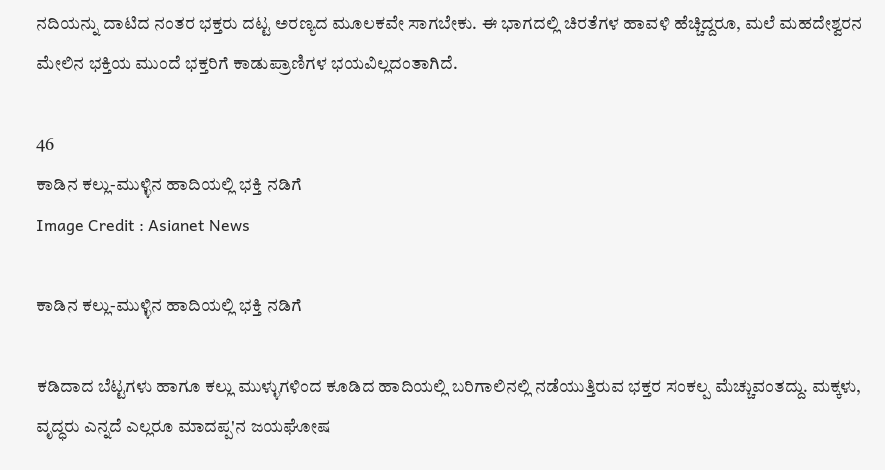ನದಿಯನ್ನು ದಾಟಿದ ನಂತರ ಭಕ್ತರು ದಟ್ಟ ಅರಣ್ಯದ ಮೂಲಕವೇ ಸಾಗಬೇಕು. ಈ ಭಾಗದಲ್ಲಿ ಚಿರತೆಗಳ ಹಾವಳಿ ಹೆಚ್ಚಿದ್ದರೂ, ಮಲೆ ಮಹದೇಶ್ವರನ ಮೇಲಿನ ಭಕ್ತಿಯ ಮುಂದೆ ಭಕ್ತರಿಗೆ ಕಾಡುಪ್ರಾಣಿಗಳ ಭಯವಿಲ್ಲದಂತಾಗಿದೆ.

46
ಕಾಡಿನ ಕಲ್ಲು-ಮುಳ್ಳಿನ ಹಾದಿಯಲ್ಲಿ ಭಕ್ತಿ ನಡಿಗೆ
Image Credit : Asianet News

ಕಾಡಿನ ಕಲ್ಲು-ಮುಳ್ಳಿನ ಹಾದಿಯಲ್ಲಿ ಭಕ್ತಿ ನಡಿಗೆ

ಕಡಿದಾದ ಬೆಟ್ಟಗಳು ಹಾಗೂ ಕಲ್ಲು ಮುಳ್ಳುಗಳಿಂದ ಕೂಡಿದ ಹಾದಿಯಲ್ಲಿ ಬರಿಗಾಲಿನಲ್ಲಿ ನಡೆಯುತ್ತಿರುವ ಭಕ್ತರ ಸಂಕಲ್ಪ ಮೆಚ್ಚುವಂತದ್ದು. ಮಕ್ಕಳು, ವೃದ್ಧರು ಎನ್ನದೆ ಎಲ್ಲರೂ ಮಾದಪ್ಪ'ನ ಜಯಘೋಷ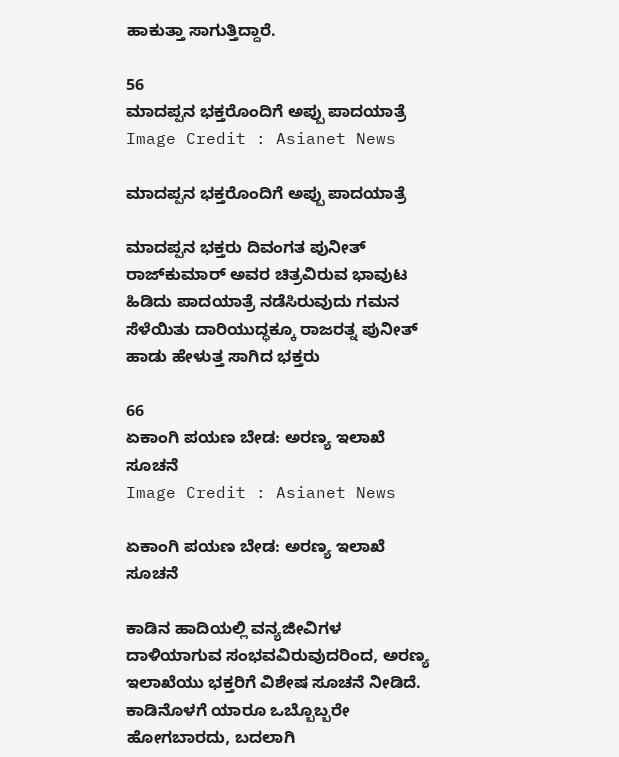ಹಾಕುತ್ತಾ ಸಾಗುತ್ತಿದ್ದಾರೆ.

56
ಮಾದಪ್ಪನ ಭಕ್ತರೊಂದಿಗೆ ಅಪ್ಪು ಪಾದಯಾತ್ರೆ
Image Credit : Asianet News

ಮಾದಪ್ಪನ ಭಕ್ತರೊಂದಿಗೆ ಅಪ್ಪು ಪಾದಯಾತ್ರೆ

ಮಾದಪ್ಪನ ಭಕ್ತರು ದಿವಂಗತ ಪುನೀತ್ ರಾಜ್‌ಕುಮಾರ್ ಅವರ ಚಿತ್ರವಿರುವ ಭಾವುಟ ಹಿಡಿದು ಪಾದಯಾತ್ರೆ ನಡೆಸಿರುವುದು ಗಮನ ಸೆಳೆಯಿತು ದಾರಿಯುದ್ಧಕ್ಕೂ ರಾಜರತ್ನ ಪುನೀತ್ ಹಾಡು ಹೇಳುತ್ತ ಸಾಗಿದ ಭಕ್ತರು

66
ಏಕಾಂಗಿ ಪಯಣ ಬೇಡ: ಅರಣ್ಯ ಇಲಾಖೆ ಸೂಚನೆ
Image Credit : Asianet News

ಏಕಾಂಗಿ ಪಯಣ ಬೇಡ: ಅರಣ್ಯ ಇಲಾಖೆ ಸೂಚನೆ

ಕಾಡಿನ ಹಾದಿಯಲ್ಲಿ ವನ್ಯಜೀವಿಗಳ ದಾಳಿಯಾಗುವ ಸಂಭವವಿರುವುದರಿಂದ, ಅರಣ್ಯ ಇಲಾಖೆಯು ಭಕ್ತರಿಗೆ ವಿಶೇಷ ಸೂಚನೆ ನೀಡಿದೆ. ಕಾಡಿನೊಳಗೆ ಯಾರೂ ಒಬ್ಬೊಬ್ಬರೇ ಹೋಗಬಾರದು, ಬದಲಾಗಿ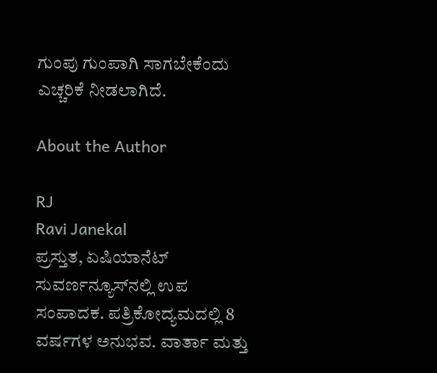ಗುಂಪು ಗುಂಪಾಗಿ ಸಾಗಬೇಕೆಂದು ಎಚ್ಚರಿಕೆ ನೀಡಲಾಗಿದೆ.

About the Author

RJ
Ravi Janekal
ಪ್ರಸ್ತುತ, ಏಷಿಯಾನೆಟ್ ಸುವರ್ಣನ್ಯೂಸ್‌ನಲ್ಲಿ ಉಪ ಸಂಪಾದಕ. ಪತ್ರಿಕೋದ್ಯಮದಲ್ಲಿ 8 ವರ್ಷಗಳ ಅನುಭವ. ವಾರ್ತಾ ಮತ್ತು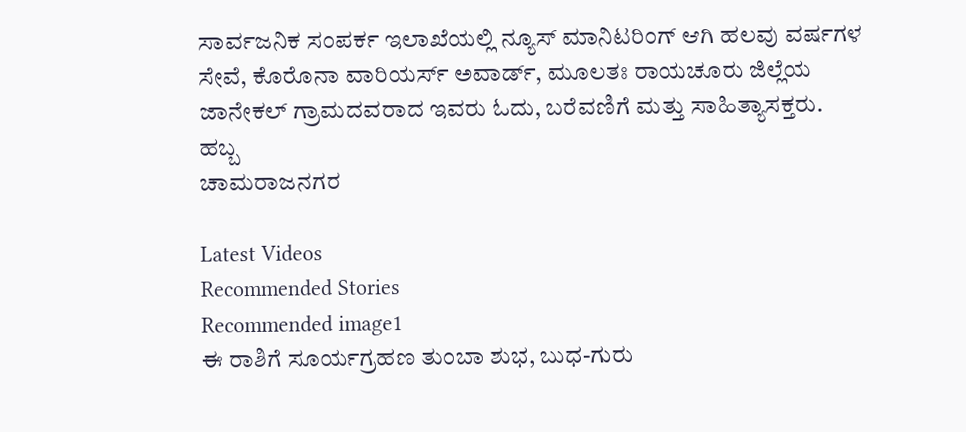ಸಾರ್ವಜನಿಕ ಸಂಪರ್ಕ ಇಲಾಖೆಯಲ್ಲಿ ನ್ಯೂಸ್ ಮಾನಿಟರಿಂಗ್ ಆಗಿ ಹಲವು ವರ್ಷಗಳ ಸೇವೆ, ಕೊರೊನಾ ವಾರಿಯರ್ಸ್ ಅವಾರ್ಡ್, ಮೂಲತಃ ರಾಯಚೂರು ಜಿಲ್ಲೆಯ ಜಾನೇಕಲ್ ಗ್ರಾಮದವರಾದ ಇವರು ಓದು, ಬರೆವಣಿಗೆ ಮತ್ತು ಸಾಹಿತ್ಯಾಸಕ್ತರು.
ಹಬ್ಬ
ಚಾಮರಾಜನಗರ

Latest Videos
Recommended Stories
Recommended image1
ಈ ರಾಶಿಗೆ ಸೂರ್ಯಗ್ರಹಣ ತುಂಬಾ ಶುಭ, ಬುಧ-ಗುರು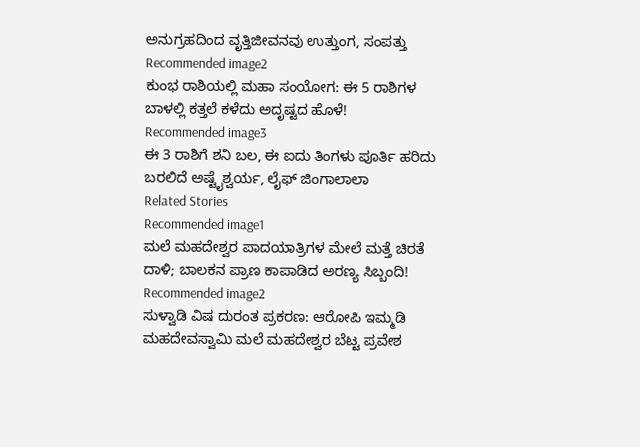ಅನುಗ್ರಹದಿಂದ ವೃತ್ತಿಜೀವನವು ಉತ್ತುಂಗ, ಸಂಪತ್ತು
Recommended image2
ಕುಂಭ ರಾಶಿಯಲ್ಲಿ ಮಹಾ ಸಂಯೋಗ: ಈ 5 ರಾಶಿಗಳ ಬಾಳಲ್ಲಿ ಕತ್ತಲೆ ಕಳೆದು ಅದೃಷ್ಟದ ಹೊಳೆ!
Recommended image3
ಈ 3 ರಾಶಿಗೆ ಶನಿ ಬಲ, ಈ ಐದು ತಿಂಗಳು ಪೂರ್ತಿ ಹರಿದು ಬರಲಿದೆ ಅಷ್ಟೈಶ್ವರ್ಯ, ಲೈಫ್‌ ಜಿಂಗಾಲಾಲಾ
Related Stories
Recommended image1
ಮಲೆ ಮಹದೇಶ್ವರ ಪಾದಯಾತ್ರಿಗಳ ಮೇಲೆ ಮತ್ತೆ ಚಿರತೆ ದಾಳಿ; ಬಾಲಕನ ಪ್ರಾಣ ಕಾಪಾಡಿದ ಅರಣ್ಯ ಸಿಬ್ಬಂದಿ!
Recommended image2
ಸುಳ್ವಾಡಿ ವಿಷ ದುರಂತ ಪ್ರಕರಣ: ಆರೋಪಿ ಇಮ್ಮಡಿ ಮಹದೇವಸ್ವಾಮಿ‌ ಮಲೆ ಮಹದೇಶ್ವರ ಬೆಟ್ಟ ಪ್ರವೇಶ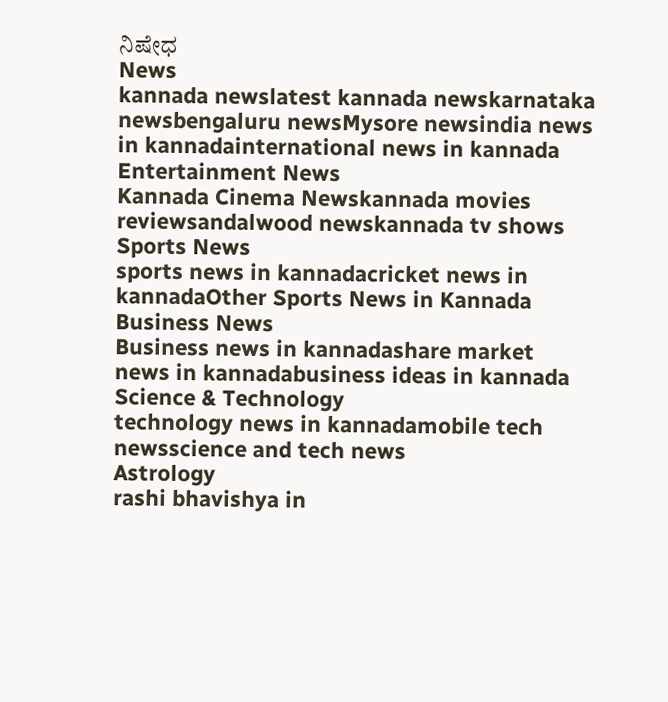ನಿಷೇಧ
News
kannada newslatest kannada newskarnataka newsbengaluru newsMysore newsindia news in kannadainternational news in kannada
Entertainment News
Kannada Cinema Newskannada movies reviewsandalwood newskannada tv shows
Sports News
sports news in kannadacricket news in kannadaOther Sports News in Kannada
Business News
Business news in kannadashare market news in kannadabusiness ideas in kannada
Science & Technology
technology news in kannadamobile tech newsscience and tech news
Astrology
rashi bhavishya in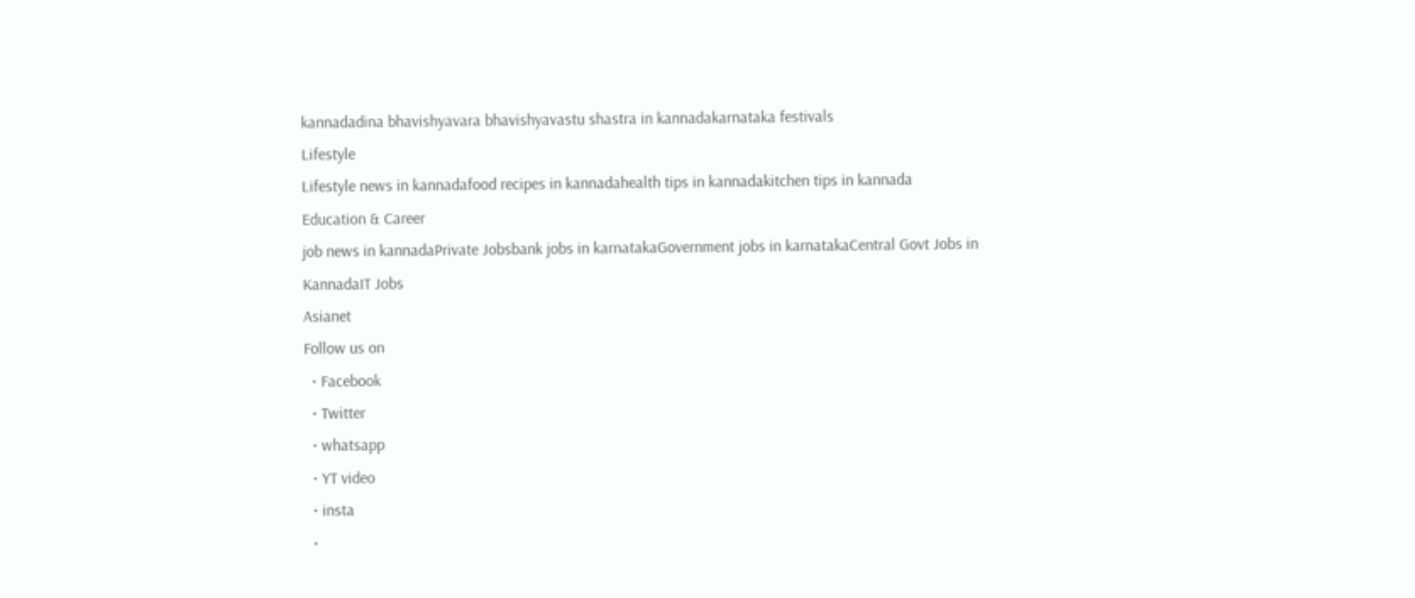kannadadina bhavishyavara bhavishyavastu shastra in kannadakarnataka festivals
Lifestyle
Lifestyle news in kannadafood recipes in kannadahealth tips in kannadakitchen tips in kannada
Education & Career
job news in kannadaPrivate Jobsbank jobs in karnatakaGovernment jobs in karnatakaCentral Govt Jobs in KannadaIT Jobs
Asianet
Follow us on
  • Facebook
  • Twitter
  • whatsapp
  • YT video
  • insta
  •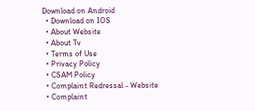Download on Android
  • Download on IOS
  • About Website
  • About Tv
  • Terms of Use
  • Privacy Policy
  • CSAM Policy
  • Complaint Redressal - Website
  • Complaint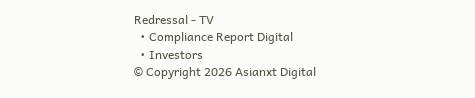Redressal - TV
  • Compliance Report Digital
  • Investors
© Copyright 2026 Asianxt Digital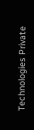Technologies Private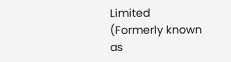Limited (Formerly known as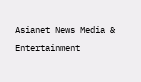Asianet News Media & Entertainment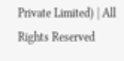Private Limited) | All Rights Reserved